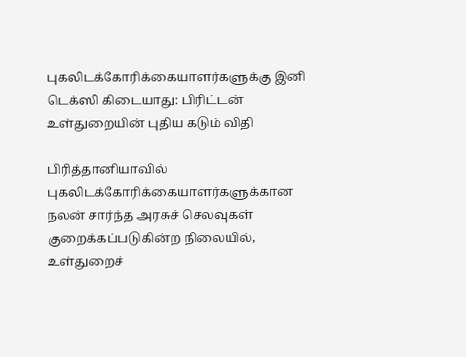புகலிடக்கோரிக்கையாளர்களுக்கு இனி டெக்ஸி கிடையாது: பிரிட்டன் உள்துறையின் புதிய கடும் விதி

பிரித்தானியாவில் புகலிடக்கோரிக்கையாளர்களுக்கான நலன் சார்ந்த அரசுச் செலவுகள் குறைக்கப்படுகின்ற நிலையில், உள்துறைச்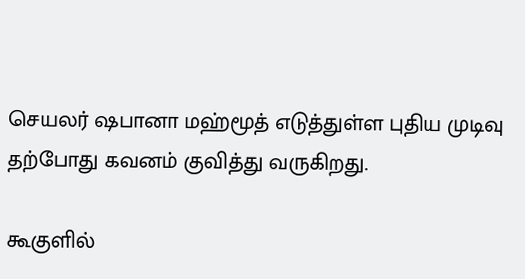செயலர் ஷபானா மஹ்மூத் எடுத்துள்ள புதிய முடிவு தற்போது கவனம் குவித்து வருகிறது.

கூகுளில்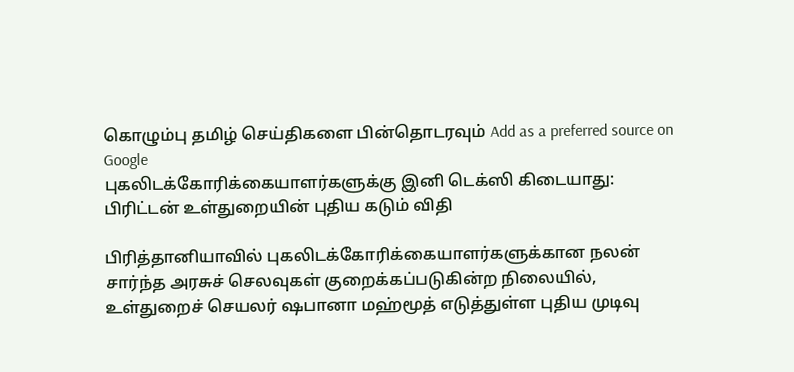கொழும்பு தமிழ் செய்திகளை பின்தொடரவும் Add as a preferred source on Google
புகலிடக்கோரிக்கையாளர்களுக்கு இனி டெக்ஸி கிடையாது: பிரிட்டன் உள்துறையின் புதிய கடும் விதி

பிரித்தானியாவில் புகலிடக்கோரிக்கையாளர்களுக்கான நலன் சார்ந்த அரசுச் செலவுகள் குறைக்கப்படுகின்ற நிலையில், உள்துறைச் செயலர் ஷபானா மஹ்மூத் எடுத்துள்ள புதிய முடிவு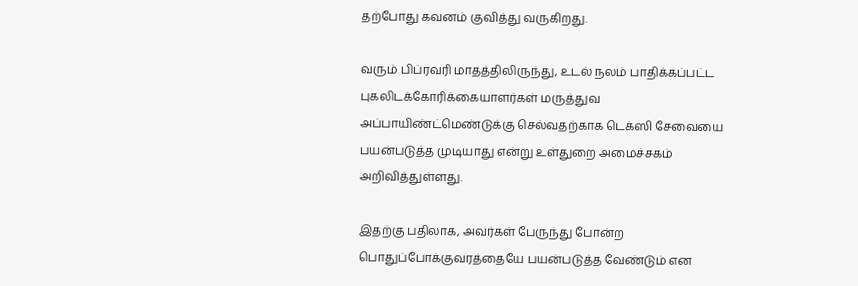தற்போது கவனம் குவித்து வருகிறது.

வரும் பிப்ரவரி மாதத்திலிருந்து, உடல் நலம் பாதிக்கப்பட்ட புகலிடக்கோரிக்கையாளர்கள் மருத்துவ அப்பாயிண்ட்மெண்டுக்கு செல்வதற்காக டெக்ஸி சேவையை பயன்படுத்த முடியாது என்று உள்துறை அமைச்சகம் அறிவித்துள்ளது.

இதற்கு பதிலாக, அவர்கள் பேருந்து போன்ற பொதுப்போக்குவரத்தையே பயன்படுத்த வேண்டும் என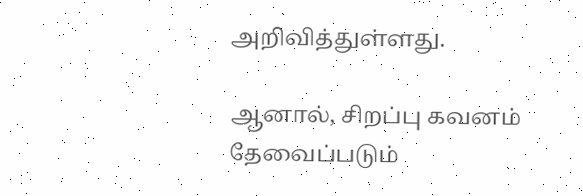அறிவித்துள்ளது.

ஆனால், சிறப்பு கவனம் தேவைப்படும்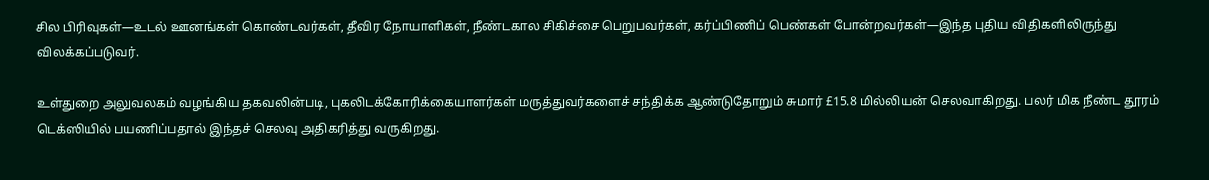சில பிரிவுகள்—உடல் ஊனங்கள் கொண்டவர்கள், தீவிர நோயாளிகள், நீண்டகால சிகிச்சை பெறுபவர்கள், கர்ப்பிணிப் பெண்கள் போன்றவர்கள்—இந்த புதிய விதிகளிலிருந்து விலக்கப்படுவர்.

உள்துறை அலுவலகம் வழங்கிய தகவலின்படி, புகலிடக்கோரிக்கையாளர்கள் மருத்துவர்களைச் சந்திக்க ஆண்டுதோறும் சுமார் £15.8 மில்லியன் செலவாகிறது. பலர் மிக நீண்ட தூரம் டெக்ஸியில் பயணிப்பதால் இந்தச் செலவு அதிகரித்து வருகிறது.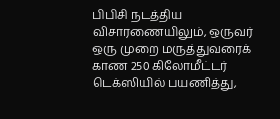பிபிசி நடத்திய விசாரணையிலும், ஒருவர் ஒரு முறை மருத்துவரைக் காண 250 கிலோமீட்டர் டெக்ஸியில் பயணித்து,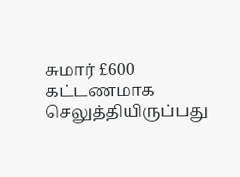சுமார் £600 கட்டணமாக செலுத்தியிருப்பது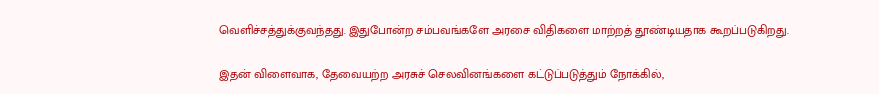வெளிச்சத்துக்குவந்தது. இதுபோன்ற சம்பவங்களே அரசை விதிகளை மாற்றத் தூண்டியதாக கூறப்படுகிறது.

இதன் விளைவாக, தேவையற்ற அரசுச் செலவினங்களை கட்டுப்படுத்தும் நோக்கில்,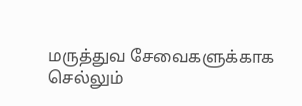மருத்துவ சேவைகளுக்காக செல்லும்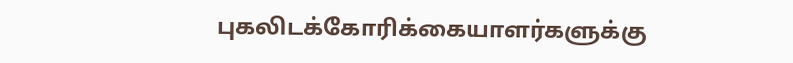புகலிடக்கோரிக்கையாளர்களுக்கு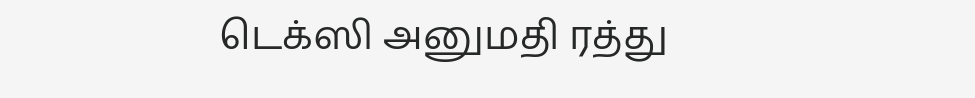டெக்ஸி அனுமதி ரத்து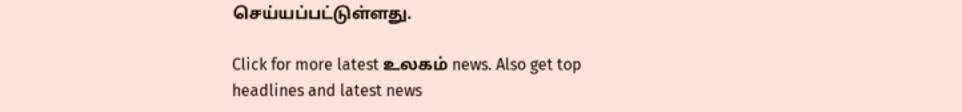செய்யப்பட்டுள்ளது.

Click for more latest உலகம் news. Also get top headlines and latest news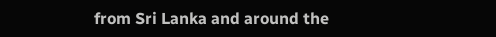from Sri Lanka and around the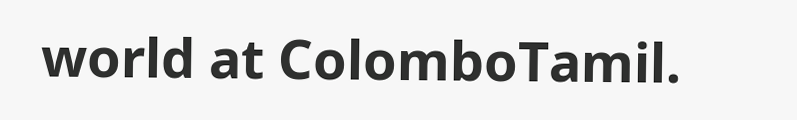world at ColomboTamil.